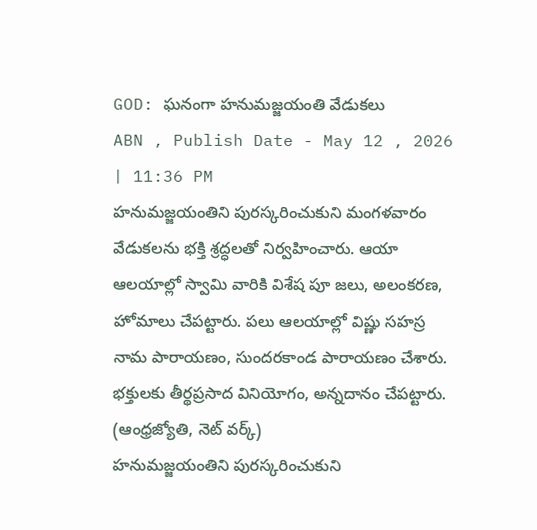GOD: ఘనంగా హనుమజ్జయంతి వేడుకలు
ABN , Publish Date - May 12 , 2026 | 11:36 PM
హనుమజ్జయంతిని పురస్కరించుకుని మంగళవారం వేడుకలను భక్తి శ్రద్ధలతో నిర్వహించారు. ఆయా ఆలయాల్లో స్వామి వారికి విశేష పూ జలు, అలంకరణ, హోమాలు చేపట్టారు. పలు ఆలయాల్లో విష్ణు సహస్ర నామ పారాయణం, సుందరకాండ పారాయణం చేశారు. భక్తులకు తీర్థప్రసాద వినియోగం, అన్నదానం చేపట్టారు.
(ఆంధ్రజ్యోతి, నెట్ వర్క్)
హనుమజ్జయంతిని పురస్కరించుకుని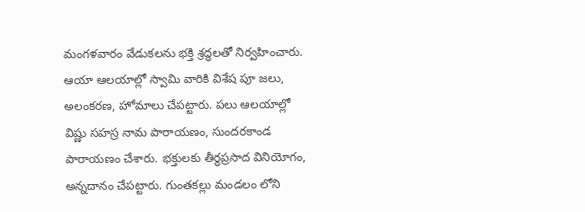మంగళవారం వేడుకలను భక్తి శ్రద్ధలతో నిర్వహించారు. ఆయా ఆలయాల్లో స్వామి వారికి విశేష పూ జలు, అలంకరణ, హోమాలు చేపట్టారు. పలు ఆలయాల్లో విష్ణు సహస్ర నామ పారాయణం, సుందరకాండ పారాయణం చేశారు. భక్తులకు తీర్థప్రసాద వినియోగం, అన్నదానం చేపట్టారు. గుంతకల్లు మండలం లోని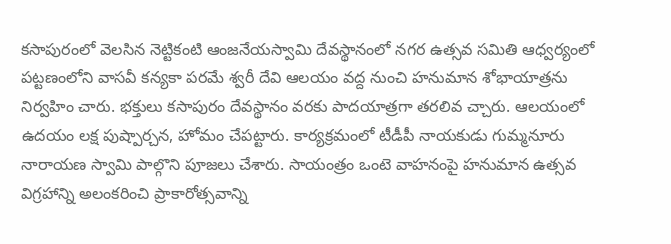కసాపురంలో వెలసిన నెట్టికంటి ఆంజనేయస్వామి దేవస్థానంలో నగర ఉత్సవ సమితి ఆధ్వర్యంలో పట్టణంలోని వాసవీ కన్యకా పరమే శ్వరీ దేవి ఆలయం వద్ద నుంచి హనుమాన శోభాయాత్రను నిర్వహిం చారు. భక్తులు కసాపురం దేవస్థానం వరకు పాదయాత్రగా తరలివ చ్చారు. ఆలయంలో ఉదయం లక్ష పుష్పార్చన, హోమం చేపట్టారు. కార్యక్రమంలో టీడీపీ నాయకుడు గుమ్మనూరు నారాయణ స్వామి పాల్గొని పూజలు చేశారు. సాయంత్రం ఒంటె వాహనంపై హనుమాన ఉత్సవ విగ్రహాన్ని అలంకరించి ప్రాకారోత్సవాన్ని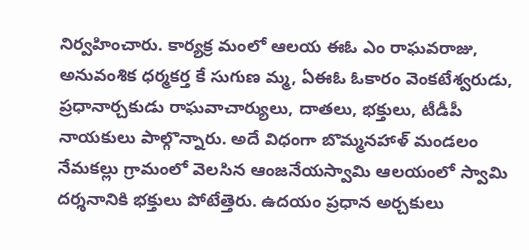నిర్వహించారు. కార్యక్ర మంలో ఆలయ ఈఓ ఎం రాఘవరాజు, అనువంశిక ధర్మకర్త కే సుగుణ మ్మ, ఏఈఓ ఓకారం వెంకటేశ్వరుడు, ప్రధానార్చకుడు రాఘవాచార్యులు, దాతలు, భక్తులు, టీడీపీ నాయకులు పాల్గొన్నారు. అదే విధంగా బొమ్మనహాళ్ మండలం నేమకల్లు గ్రామంలో వెలసిన ఆంజనేయస్వామి ఆలయంలో స్వామి దర్శనానికి భక్తులు పోటేత్తెరు. ఉదయం ప్రధాన అర్చకులు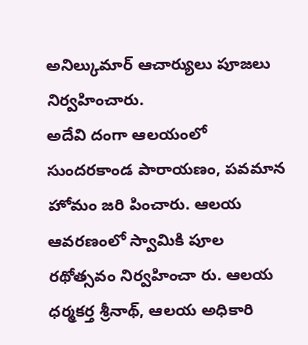అనిల్కుమార్ ఆచార్యులు పూజలు నిర్వహించారు.
అదేవి దంగా ఆలయంలో సుందరకాండ పారాయణం, పవమాన హోమం జరి పించారు. ఆలయ ఆవరణంలో స్వామికి పూల రథోత్సవం నిర్వహించా రు. ఆలయ ధర్మకర్త శ్రీనాథ్, ఆలయ అధికారి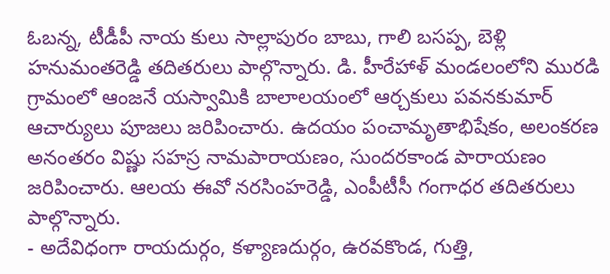ఓబన్న, టీడీపీ నాయ కులు సాల్లాపురం బాబు, గాలి బసప్ప, బెళ్లి హనుమంతరెడ్డి తదితరులు పాల్గొన్నారు. డి. హీరేహాళ్ మండలంలోని మురడి గ్రామంలో ఆంజనే యస్వామికి బాలాలయంలో ఆర్చకులు పవనకుమార్ ఆచార్యులు పూజలు జరిపించారు. ఉదయం పంచామృతాభిషేకం, అలంకరణ అనంతరం విష్ణు సహస్ర నామపారాయణం, సుందరకాండ పారాయణం జరిపించారు. ఆలయ ఈవో నరసింహరెడ్డి, ఎంపీటీసీ గంగాధర తదితరులు పాల్గొన్నారు.
- అదేవిధంగా రాయదుర్గం, కళ్యాణదుర్గం, ఉరవకొండ, గుత్తి,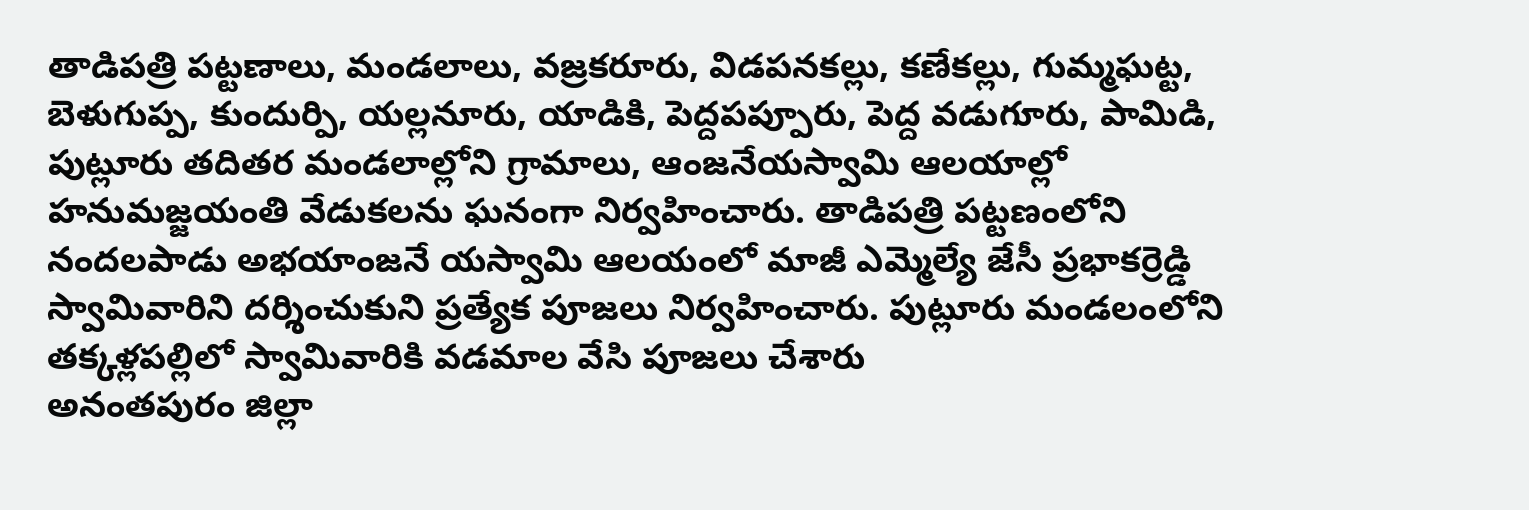తాడిపత్రి పట్టణాలు, మండలాలు, వజ్రకరూరు, విడపనకల్లు, కణేకల్లు, గుమ్మఘట్ట, బెళుగుప్ప, కుందుర్పి, యల్లనూరు, యాడికి, పెద్దపప్పూరు, పెద్ద వడుగూరు, పామిడి, పుట్లూరు తదితర మండలాల్లోని గ్రామాలు, ఆంజనేయస్వామి ఆలయాల్లో హనుమజ్జయంతి వేడుకలను ఘనంగా నిర్వహించారు. తాడిపత్రి పట్టణంలోని నందలపాడు అభయాంజనే యస్వామి ఆలయంలో మాజీ ఎమ్మెల్యే జేసీ ప్రభాకర్రెడ్డి స్వామివారిని దర్శించుకుని ప్రత్యేక పూజలు నిర్వహించారు. పుట్లూరు మండలంలోని తక్కళ్లపల్లిలో స్వామివారికి వడమాల వేసి పూజలు చేశారు
అనంతపురం జిల్లా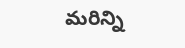మరిన్ని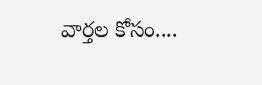వార్తల కోసం....